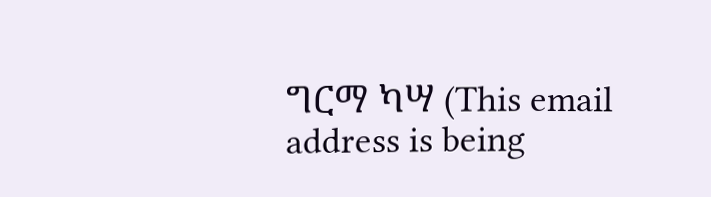ግርማ ካሣ (This email address is being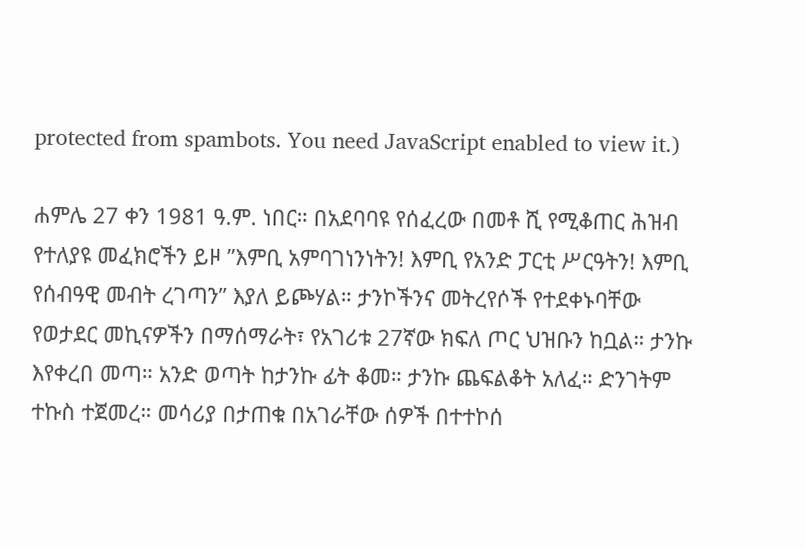protected from spambots. You need JavaScript enabled to view it.)

ሐምሌ 27 ቀን 1981 ዓ.ም. ነበር። በአደባባዩ የሰፈረው በመቶ ሺ የሚቆጠር ሕዝብ የተለያዩ መፈክሮችን ይዞ ”እምቢ አምባገነንነትን! እምቢ የአንድ ፓርቲ ሥርዓትን! እምቢ የሰብዓዊ መብት ረገጣን” እያለ ይጮሃል። ታንኮችንና መትረየሶች የተደቀኑባቸው የወታደር መኪናዎችን በማሰማራት፣ የአገሪቱ 27ኛው ክፍለ ጦር ህዝቡን ከቧል። ታንኩ እየቀረበ መጣ። አንድ ወጣት ከታንኩ ፊት ቆመ። ታንኩ ጨፍልቆት አለፈ። ድንገትም ተኩስ ተጀመረ። መሳሪያ በታጠቁ በአገራቸው ሰዎች በተተኮሰ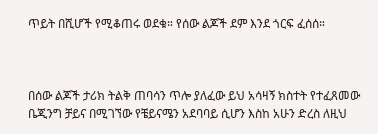ጥይት በሺሆች የሚቆጠሩ ወደቁ። የሰው ልጆች ደም እንደ ጎርፍ ፈሰሰ።



በሰው ልጆች ታሪክ ትልቅ ጠባሳን ጥሎ ያለፈው ይህ አሳዛኝ ክስተት የተፈጸመው ቤጂንግ ቻይና በሚገኘው የቼይናሜን አደባባይ ሲሆን እስከ አሁን ድረስ ለዚህ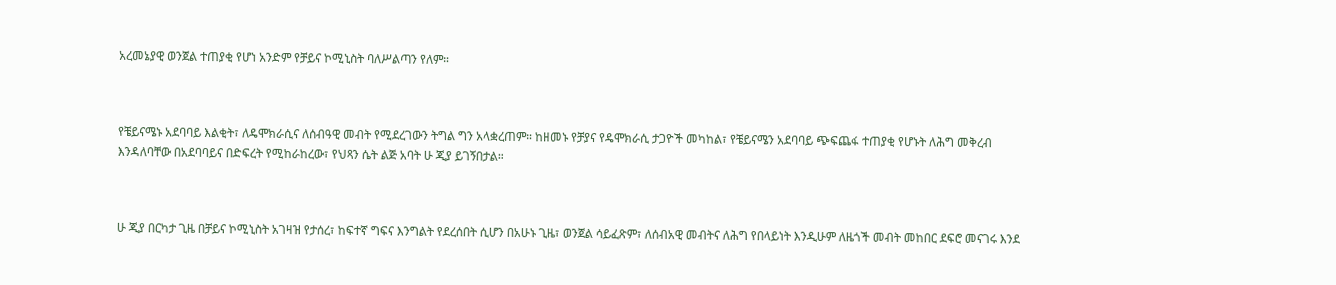አረመኔያዊ ወንጀል ተጠያቂ የሆነ አንድም የቻይና ኮሚኒስት ባለሥልጣን የለም።



የቼይናሜኑ አደባባይ እልቂት፣ ለዴሞክራሲና ለሰብዓዊ መብት የሚደረገውን ትግል ግን አላቋረጠም። ከዘመኑ የቻያና የዴሞክራሲ ታጋዮች መካከል፣ የቼይናሜን አደባባይ ጭፍጨፋ ተጠያቂ የሆኑት ለሕግ መቅረብ እንዳለባቸው በአደባባይና በድፍረት የሚከራከረው፣ የህጻን ሴት ልጅ አባት ሁ ጂያ ይገኝበታል።



ሁ ጂያ በርካታ ጊዜ በቻይና ኮሚኒስት አገዛዝ የታሰረ፣ ከፍተኛ ግፍና እንግልት የደረሰበት ሲሆን በአሁኑ ጊዜ፣ ወንጀል ሳይፈጽም፣ ለሰብአዊ መብትና ለሕግ የበላይነት እንዲሁም ለዜጎች መብት መከበር ደፍሮ መናገሩ እንደ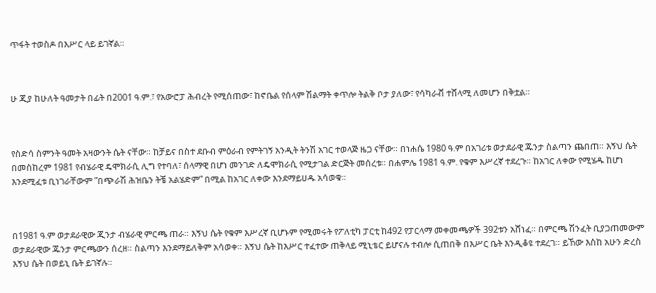ጥፋት ተወስዶ በእሥር ላይ ይገኛል።



ሁ ጂያ ከሁለት ዓመታት በፊት በ2001 ዓ.ም.፣ የአውሮፓ ሕብረት የሚሰጠው፣ ከኖቤል የሰላም ሽልማት ቀጥሎ ትልቅ ቦታ ያለው፣ የሳካራቭ ተሸላሚ ለመሆን በቅቷል።



የስድሳ ስምንት ዓመት አዛውንት ሴት ናቸው። ከቻይና በስተ ደቡብ ምዕራብ የምትገኝ አንዲት ትንሽ አገር ተወላጅ ዜጋ ናቸው። በነሐሴ 1980 ዓ.ም በአገሪቱ ወታደራዊ ጁንታ ስልጣን ጨበጠ። እኝህ ሴት በመስከረም 1981 የብሄራዊ ዴሞክራሲ ሊግ የተባለ፣ ሰላማዊ በሆነ መንገድ ለዴሞክራሲ የሚታገል ድርጅት መሰረቱ። በሐምሌ 1981 ዓ.ም. የቁም እሥረኛ ተደረጉ። ከአገር ለቀው የሚሄዱ ከሆነ እንደሚፈቱ ቢነገራቸውም ”በጭራሽ ሕዝቤን ትቼ አልሄድም” በሚል ከአገር ለቀው እንደማይሀዱ አሳወቁ።



በ1981 ዓ.ም ወታደራዊው ጂንታ ብሄራዊ ምርጫ ጠራ። እኝህ ሴት የቁም እሥረኛ ቢሆኑም የሚመሩት የፖለቲካ ፓርቲ ከ492 የፓርላማ መቀመጫዎች 392ቱን አሸነፈ። በምርጫ ሽንፈት ቢያጋጠመውም ወታደራዊው ጁንታ ምርጫውን ሰረዘ። ስልጣን እንደማይለቅም አሳወቀ። እኝህ ሴት ከእሥር ተፈተው ጠቅላይ ሚኒቴር ይሆናሉ ተብሎ ሲጠበቅ በእሥር ቤት እንዲቆዩ ተደረገ። ይኸው እስከ አሁን ድረስ እኝህ ሴት በወይኒ ቤት ይገኛሉ።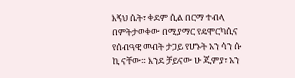እኝህ ሴት፣ ቀደም ሲል በርማ ተብላ በምትታወቀው በሚያማር የዴሞርካሲና የሰብዓዊ መብት ታጋይ የሆኑት አን ሳን ሱ ኪ ናቸው። እንደ ቻይናው ሁ ጂምያ፣ አን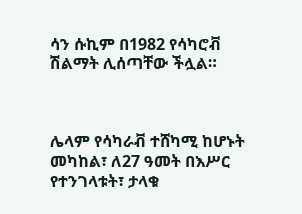ሳን ሱኪም በ1982 የሳካሮቭ ሽልማት ሊሰጣቸው ችሏል።



ሌላም የሳካራቭ ተሸካሚ ከሆኑት መካከል፣ ለ27 ዓመት በእሥር የተንገላቱት፣ ታላቁ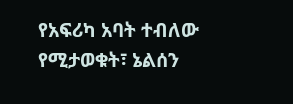የአፍሪካ አባት ተብለው የሚታወቁት፣ ኔልሰን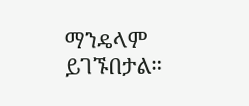ማንዴላም ይገኙበታል።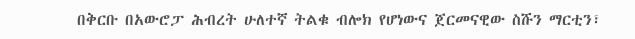በቅርቡ በአውሮፓ ሕብረት ሁለተኛ ትልቁ ብሎክ የሆነውና ጀርመናዊው ስሹን ማርቲን፣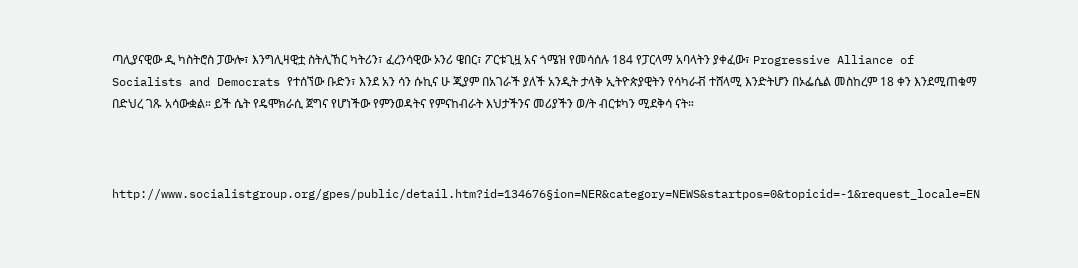ጣሊያናዊው ዲ ካስትሮስ ፓውሎ፣ እንግሊዛዊቷ ስትሊኸር ካትሪን፣ ፈረንሳዊው ኦንሪ ዌበር፣ ፖርቱጊዟ አና ጎሜዝ የመሳሰሉ 184 የፓርላማ አባላትን ያቀፈው፣ Progressive Alliance of Socialists and Democrats የተሰኘው ቡድን፣ እንደ አን ሳን ሱኪና ሁ ጂያም በአገራች ያለች አንዲት ታላቅ ኢትዮጵያዊትን የሳካራቭ ተሸላሚ እንድትሆን በኦፌሴል መስከረም 18 ቀን እንደሚጠቁማ በድህረ ገጹ አሳውቋል። ይች ሴት የዴሞክራሲ ጀግና የሆነችው የምንወዳትና የምናከብራት እህታችንና መሪያችን ወ/ት ብርቱካን ሚደቅሳ ናት።



http://www.socialistgroup.org/gpes/public/detail.htm?id=134676§ion=NER&category=NEWS&startpos=0&topicid=-1&request_locale=EN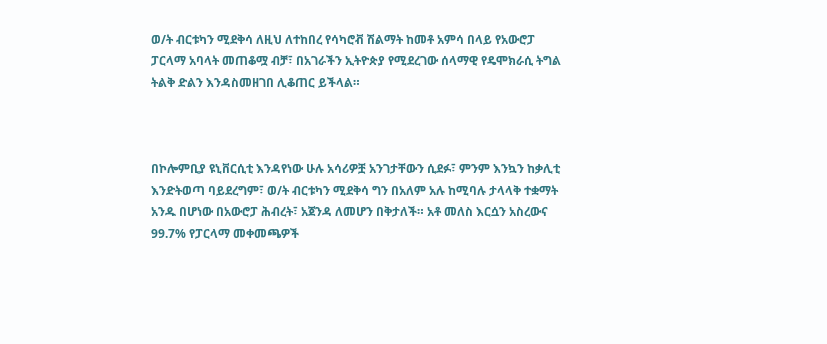ወ/ት ብርቱካን ሚደቅሳ ለዚህ ለተከበረ የሳካሮቭ ሽልማት ከመቶ አምሳ በላይ የአውሮፓ ፓርላማ አባላት መጠቆሟ ብቻ፣ በአገራችን ኢትዮጵያ የሚደረገው ሰላማዊ የዴሞክራሲ ትግል ትልቅ ድልን እንዳስመዘገበ ሊቆጠር ይችላል።



በኮሎምቢያ ዩኒቨርሲቲ እንዳየነው ሁሉ አሳሪዎቿ አንገታቸውን ሲደፉ፣ ምንም እንኳን ከቃሊቲ እንድትወጣ ባይደረግም፣ ወ/ት ብርቱካን ሚደቅሳ ግን በአለም አሉ ከሚባሉ ታላላቅ ተቋማት አንዱ በሆነው በአውሮፓ ሕብረት፣ አጀንዳ ለመሆን በቅታለች። አቶ መለስ እርሷን አስረውና 99.7% የፓርላማ መቀመጫዎች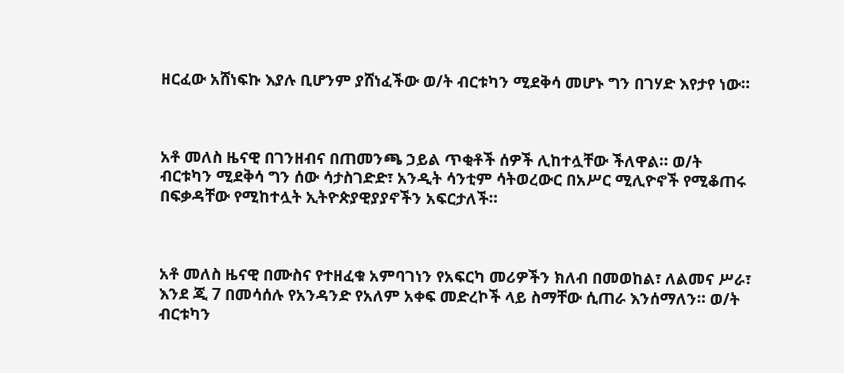ዘርፈው አሸነፍኩ እያሉ ቢሆንም ያሸነፈችው ወ/ት ብርቱካን ሚደቅሳ መሆኑ ግን በገሃድ እየታየ ነው።



አቶ መለስ ዜናዊ በገንዘብና በጠመንጫ ኃይል ጥቂቶች ሰዎች ሊከተሏቸው ችለዋል። ወ/ት ብርቱካን ሚደቅሳ ግን ሰው ሳታስገድድ፣ አንዲት ሳንቲም ሳትወረውር በአሥር ሚሊዮኖች የሚቆጠሩ በፍቃዳቸው የሚከተሏት ኢትዮጵያዊያያኖችን አፍርታለች።



አቶ መለስ ዜናዊ በሙስና የተዘፈቁ አምባገነን የአፍርካ መሪዎችን ክለብ በመወከል፣ ለልመና ሥራ፣ እንደ ጂ 7 በመሳሰሉ የአንዳንድ የአለም አቀፍ መድረኮች ላይ ስማቸው ሲጠራ እንሰማለን። ወ/ት ብርቱካን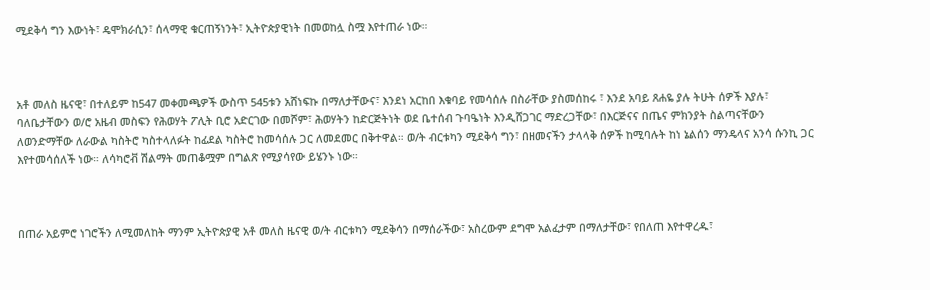ሚደቅሳ ግን እውነት፣ ዴሞክራሲን፣ ሰላማዊ ቁርጠኝነንት፣ ኢትዮጵያዊነት በመወከሏ ስሟ እየተጠራ ነው።



አቶ መለስ ዜናዊ፣ በተለይም ከ547 መቀመጫዎች ውስጥ 545ቱን አሸነፍኩ በማለታቸውና፣ እንደነ አርከበ እቁባይ የመሳሰሉ በስራቸው ያስመሰከሩ ፣ እንደ አባይ ጸሐዬ ያሉ ትሁት ሰዎች እያሉ፣ ባለቤታቸውን ወ/ሮ አዜብ መስፍን የሕወሃት ፖሊት ቢሮ አድርገው በመሾም፣ ሕወሃትን ከድርጅትነት ወደ ቤተሰብ ጉባዔነት እንዲሸጋገር ማድረጋቸው፣ በእርጅናና በጤና ምክንያት ስልጣናቸውን ለወንድማቸው ለራውል ካስትሮ ካስተላለፉት ከፊደል ካስትሮ ከመሳሰሉ ጋር ለመደመር በቅተዋል። ወ/ት ብርቱካን ሚደቅሳ ግን፣ በዘመናችን ታላላቅ ሰዎች ከሚባሉት ከነ ኔልሰን ማንዴላና አንሳ ሱንኪ ጋር እየተመሳሰለች ነው። ለሳካሮቭ ሽልማት መጠቆሟም በግልጽ የሚያሳየው ይሄንኑ ነው።



በጠራ አይምሮ ነገሮችን ለሚመለከት ማንም ኢትዮጵያዊ አቶ መለስ ዜናዊ ወ/ት ብርቱካን ሚደቅሳን በማሰራችው፣ አስረውም ደግሞ አልፈታም በማለታቸው፣ የበለጠ እየተዋረዱ፣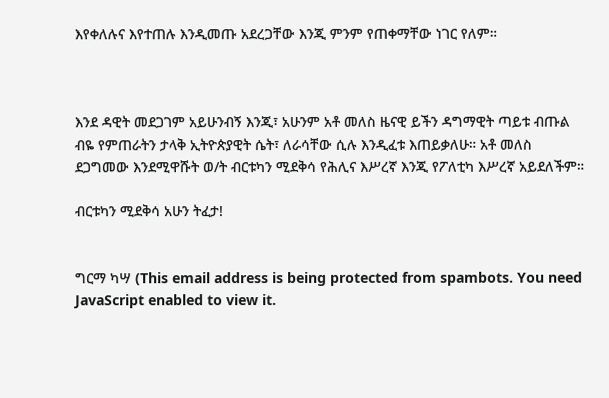እየቀለሉና እየተጠሉ እንዲመጡ አደረጋቸው እንጂ ምንም የጠቀማቸው ነገር የለም።



እንደ ዳዊት መደጋገም አይሁንብኝ እንጂ፣ አሁንም አቶ መለስ ዜናዊ ይችን ዳግማዊት ጣይቱ ብጡል ብዬ የምጠራትን ታላቅ ኢትዮጵያዊት ሴት፣ ለራሳቸው ሲሉ እንዲፈቱ እጠይቃለሁ። አቶ መለስ ደጋግመው እንደሚዋሹት ወ/ት ብርቱካን ሚደቅሳ የሕሊና እሥረኛ እንጂ የፖለቲካ እሥረኛ አይደለችም።

ብርቱካን ሚደቅሳ አሁን ትፈታ!


ግርማ ካሣ (This email address is being protected from spambots. You need JavaScript enabled to view it.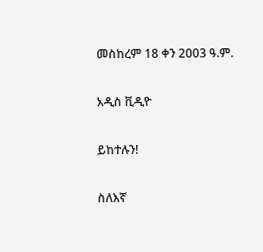መስከረም 18 ቀን 2003 ዓ.ም.

አዲስ ቪዲዮ

ይከተሉን!

ስለእኛ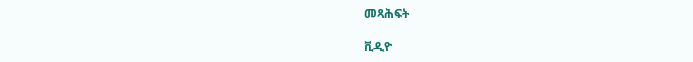መጻሕፍት

ቪዲዮ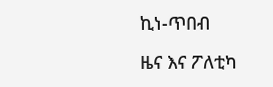ኪነ-ጥበብ

ዜና እና ፖለቲካ